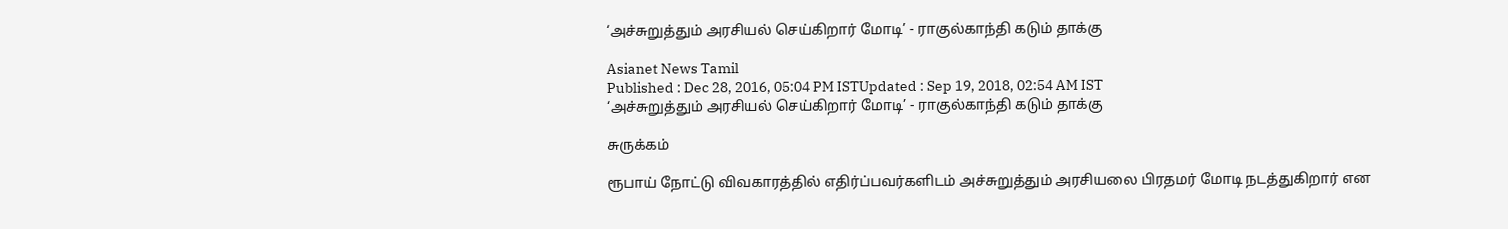‘அச்சுறுத்தும் அரசியல் செய்கிறார் மோடி’ - ராகுல்காந்தி கடும் தாக்கு

Asianet News Tamil
Published : Dec 28, 2016, 05:04 PM ISTUpdated : Sep 19, 2018, 02:54 AM IST
‘அச்சுறுத்தும் அரசியல் செய்கிறார் மோடி’ - ராகுல்காந்தி கடும் தாக்கு

சுருக்கம்

ரூபாய் நோட்டு விவகாரத்தில் எதிர்ப்பவர்களிடம் அச்சுறுத்தும் அரசியலை பிரதமர் மோடி நடத்துகிறார் என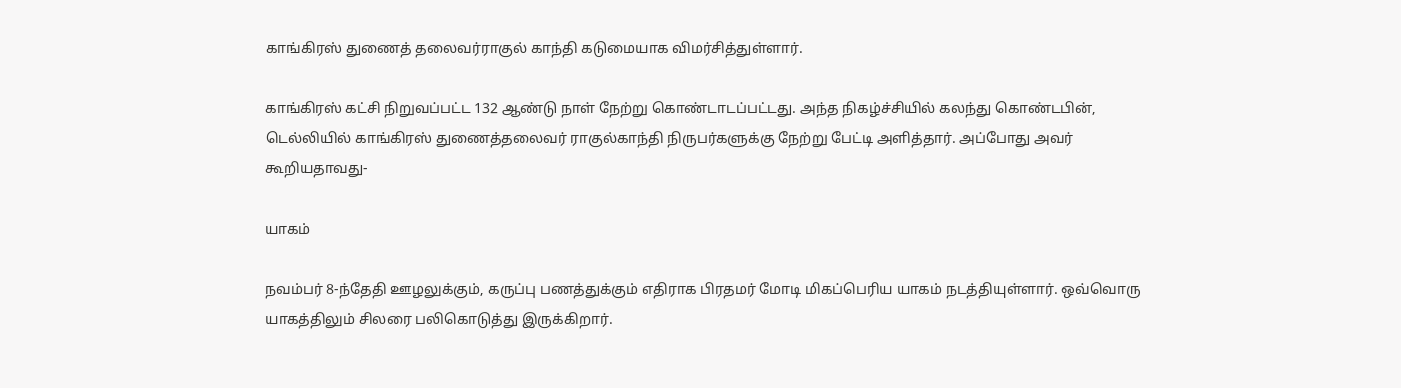காங்கிரஸ் துணைத் தலைவர்ராகுல் காந்தி கடுமையாக விமர்சித்துள்ளார்.

காங்கிரஸ் கட்சி நிறுவப்பட்ட 132 ஆண்டு நாள் நேற்று கொண்டாடப்பட்டது. அந்த நிகழ்ச்சியில் கலந்து கொண்டபின், டெல்லியில் காங்கிரஸ் துணைத்தலைவர் ராகுல்காந்தி நிருபர்களுக்கு நேற்று பேட்டி அளித்தார். அப்போது அவர் கூறியதாவது-

யாகம்

நவம்பர் 8-ந்தேதி ஊழலுக்கும், கருப்பு பணத்துக்கும் எதிராக பிரதமர் மோடி மிகப்பெரிய யாகம் நடத்தியுள்ளார். ஒவ்வொரு யாகத்திலும் சிலரை பலிகொடுத்து இருக்கிறார்.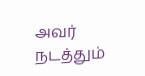அவர் நடத்தும்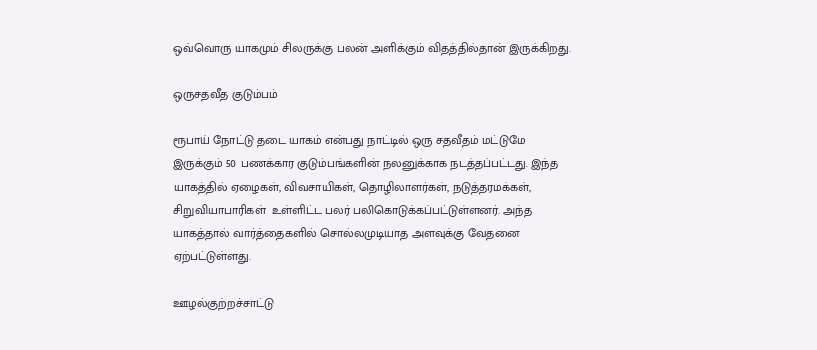ஒவ்வொரு யாகமும் சிலருக்கு பலன் அளிக்கும் விதத்தில்தான் இருக்கிறது.

ஒருசதவீத குடும்பம்

ரூபாய் நோட்டு தடை யாகம் என்பது நாட்டில் ஒரு சதவீதம் மட்டுமே இருக்கும் 50 பணக்கார குடும்பங்களின் நலனுக்காக நடத்தப்பட்டது. இந்த யாகத்தில் ஏழைகள், விவசாயிகள், தொழிலாளர்கள், நடுத்தரமக்கள், சிறுவியாபாரிகள்  உள்ளிட்ட பலர் பலிகொடுக்கப்பட்டுள்ளனர். அந்த யாகத்தால் வார்த்தைகளில் சொல்லமுடியாத அளவுக்கு வேதனை ஏற்பட்டுள்ளது.

ஊழல்குற்றச்சாட்டு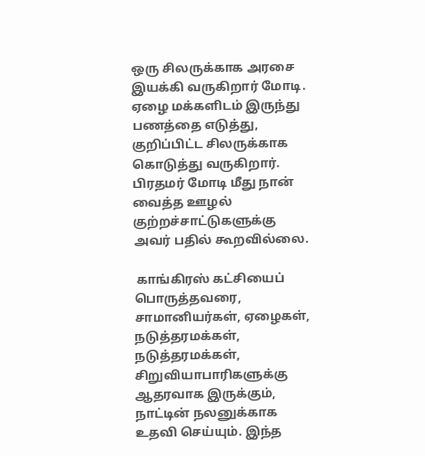ஒரு சிலருக்காக அரசை இயக்கி வருகிறார் மோடி. ஏழை மக்களிடம் இருந்து பணத்தை எடுத்து, குறிப்பிட்ட சிலருக்காக கொடுத்து வருகிறார். பிரதமர் மோடி மீது நான் வைத்த ஊழல் குற்றச்சாட்டுகளுக்கு அவர் பதில் கூறவில்லை.

 காங்கிரஸ் கட்சியைப் பொருத்தவரை,  சாமானியர்கள், ஏழைகள், நடுத்தரமக்கள், நடுத்தரமக்கள், சிறுவியாபாரிகளுக்கு ஆதரவாக இருக்கும், நாட்டின் நலனுக்காக உதவி செய்யும். இந்த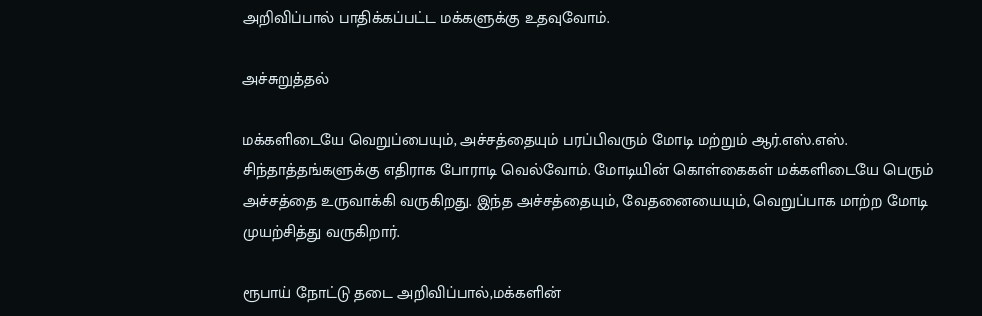அறிவிப்பால் பாதிக்கப்பட்ட மக்களுக்கு உதவுவோம்.

அச்சுறுத்தல்

மக்களிடையே வெறுப்பையும், அச்சத்தையும் பரப்பிவரும் மோடி மற்றும் ஆர்.எஸ்.எஸ். சிந்தாத்தங்களுக்கு எதிராக போராடி வெல்வோம். மோடியின் கொள்கைகள் மக்களிடையே பெரும் அச்சத்தை உருவாக்கி வருகிறது. இந்த அச்சத்தையும், வேதனையையும், வெறுப்பாக மாற்ற மோடி முயற்சித்து வருகிறார்.

ரூபாய் நோட்டு தடை அறிவிப்பால்,மக்களின்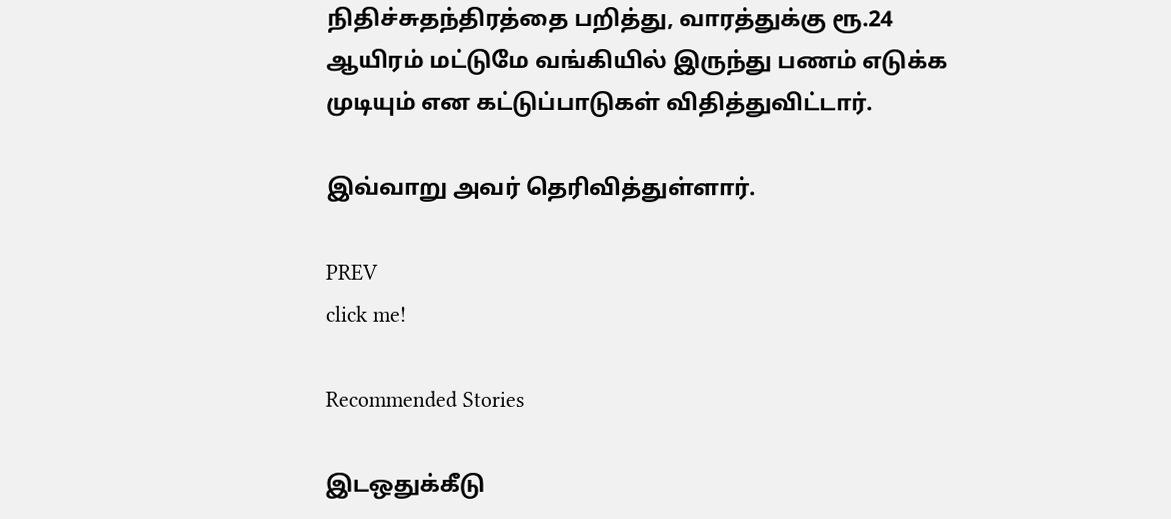நிதிச்சுதந்திரத்தை பறித்து, வாரத்துக்கு ரூ.24 ஆயிரம் மட்டுமே வங்கியில் இருந்து பணம் எடுக்க முடியும் என கட்டுப்பாடுகள் விதித்துவிட்டார்.

இவ்வாறு அவர் தெரிவித்துள்ளார்.

PREV
click me!

Recommended Stories

இடஒதுக்கீடு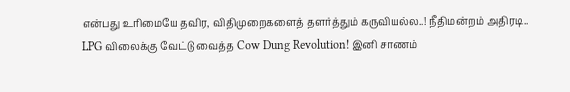என்பது உரிமையே தவிர, விதிமுறைகளைத் தளர்த்தும் கருவியல்ல..! நீதிமன்றம் அதிரடி..
LPG விலைக்கு வேட்டு வைத்த Cow Dung Revolution! இனி சாணம்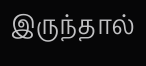இருந்தால்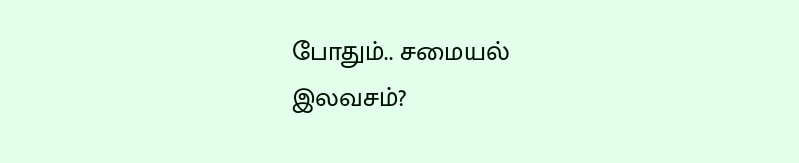போதும்.. சமையல் இலவசம்?